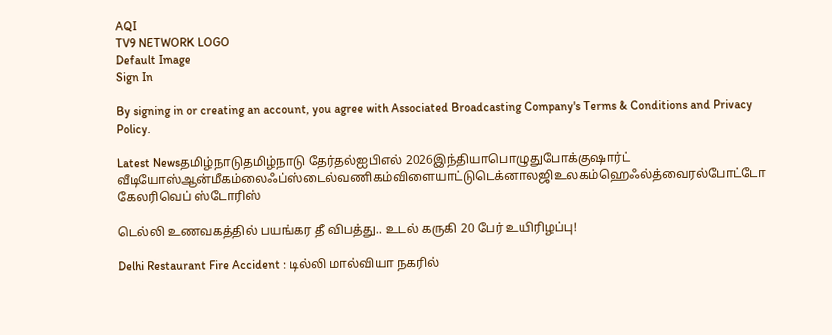AQI
TV9 NETWORK LOGO
Default Image
Sign In

By signing in or creating an account, you agree with Associated Broadcasting Company's Terms & Conditions and Privacy Policy.

Latest Newsதமிழ்நாடுதமிழ்நாடு தேர்தல்ஐபிஎல் 2026இந்தியாபொழுதுபோக்குஷார்ட் வீடியோஸ்ஆன்மீகம்லைஃப்ஸ்டைல்வணிகம்விளையாட்டுடெக்னாலஜிஉலகம்ஹெஃல்த்வைரல்போட்டோ கேலரிவெப் ஸ்டோரிஸ்

டெல்லி உணவகத்தில் பயங்கர தீ விபத்து.. உடல் கருகி 20 பேர் உயிரிழப்பு!

Delhi Restaurant Fire Accident : டில்லி மால்வியா நகரில்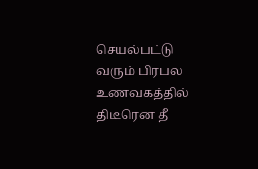செயல்பட்டு வரும் பிரபல உணவகத்தில் திடீரென தீ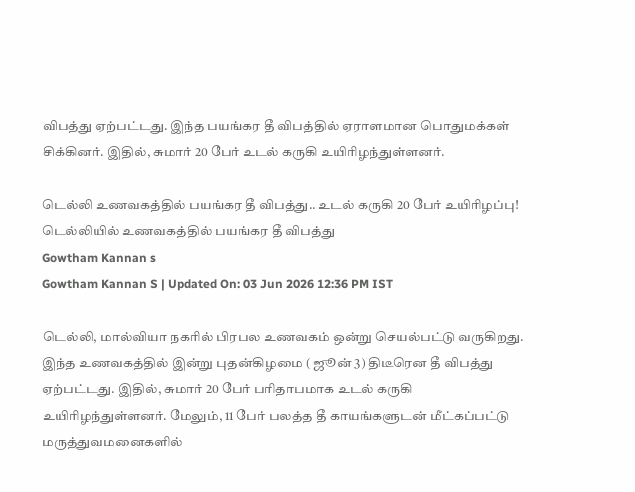விபத்து ஏற்பட்டது. இந்த பயங்கர தீ விபத்தில் ஏராளமான பொதுமக்கள் சிக்கினர். இதில், சுமார் 20 பேர் உடல் கருகி உயிரிழந்துள்ளனர்.

டெல்லி உணவகத்தில் பயங்கர தீ விபத்து.. உடல் கருகி 20 பேர் உயிரிழப்பு!
டெல்லியில் உணவகத்தில் பயங்கர தீ விபத்து
Gowtham Kannan s
Gowtham Kannan S | Updated On: 03 Jun 2026 12:36 PM IST

டெல்லி, மால்வியா நகரில் பிரபல உணவகம் ஒன்று செயல்பட்டு வருகிறது. இந்த உணவகத்தில் இன்று புதன்கிழமை ( ஜூன் 3) திடீரென தீ விபத்து ஏற்பட்டது. இதில், சுமார் 20 பேர் பரிதாபமாக உடல் கருகி உயிரிழந்துள்ளனர். மேலும், 11 பேர் பலத்த தீ காயங்களுடன் மீட்கப்பட்டு மருத்துவமனைகளில்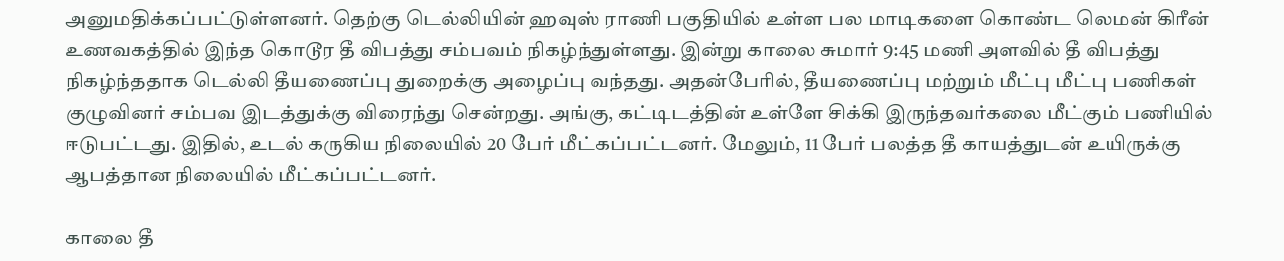அனுமதிக்கப்பட்டுள்ளனர். தெற்கு டெல்லியின் ஹவுஸ் ராணி பகுதியில் உள்ள பல மாடிகளை கொண்ட லெமன் கிரீன் உணவகத்தில் இந்த கொடூர தீ விபத்து சம்பவம் நிகழ்ந்துள்ளது. இன்று காலை சுமார் 9:45 மணி அளவில் தீ விபத்து நிகழ்ந்ததாக டெல்லி தீயணைப்பு துறைக்கு அழைப்பு வந்தது. அதன்பேரில், தீயணைப்பு மற்றும் மீட்பு மீட்பு பணிகள் குழுவினர் சம்பவ இடத்துக்கு விரைந்து சென்றது. அங்கு, கட்டிடத்தின் உள்ளே சிக்கி இருந்தவர்கலை மீட்கும் பணியில் ஈடுபட்டது. இதில், உடல் கருகிய நிலையில் 20 பேர் மீட்கப்பட்டனர். மேலும், 11 பேர் பலத்த தீ காயத்துடன் உயிருக்கு ஆபத்தான நிலையில் மீட்கப்பட்டனர்.

காலை தீ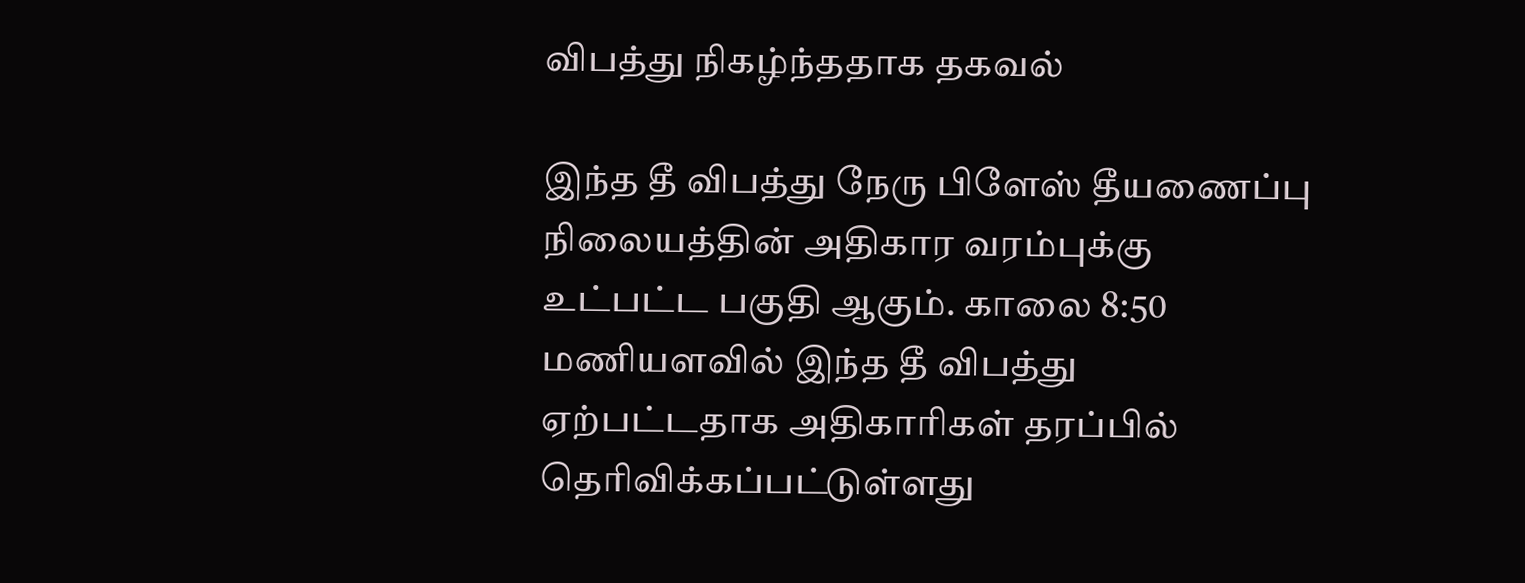விபத்து நிகழ்ந்ததாக தகவல்

இந்த தீ விபத்து நேரு பிளேஸ் தீயணைப்பு நிலையத்தின் அதிகார வரம்புக்கு உட்பட்ட பகுதி ஆகும். காலை 8:50 மணியளவில் இந்த தீ விபத்து ஏற்பட்டதாக அதிகாரிகள் தரப்பில் தெரிவிக்கப்பட்டுள்ளது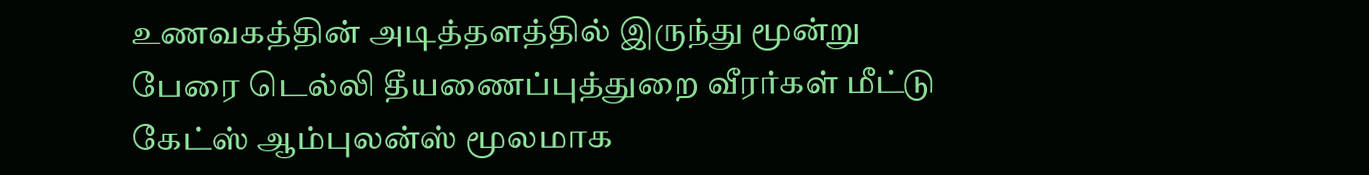உணவகத்தின் அடித்தளத்தில் இருந்து மூன்று பேரை டெல்லி தீயணைப்புத்துறை வீரர்கள் மீட்டு கேட்ஸ் ஆம்புலன்ஸ் மூலமாக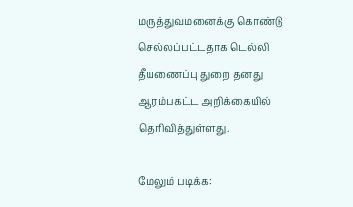மருத்துவமனைக்கு கொண்டு செல்லப்பட்டதாக டெல்லி தீயணைப்பு துறை தனது ஆரம்பகட்ட அறிக்கையில் தெரிவித்துள்ளது.

மேலும் படிக்க: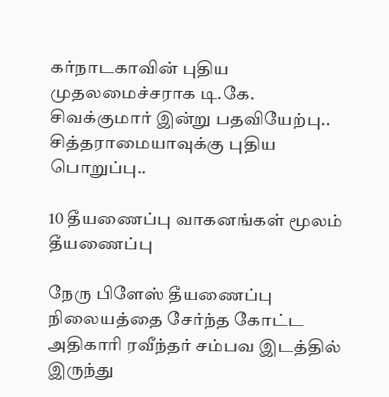கர்நாடகாவின் புதிய முதலமைச்சராக டி.கே. சிவக்குமார் இன்று பதவியேற்பு.. சித்தராமையாவுக்கு புதிய பொறுப்பு..

10 தீயணைப்பு வாகனங்கள் மூலம் தீயணைப்பு

நேரு பிளேஸ் தீயணைப்பு நிலையத்தை சேர்ந்த கோட்ட அதிகாரி ரவீந்தர் சம்பவ இடத்தில் இருந்து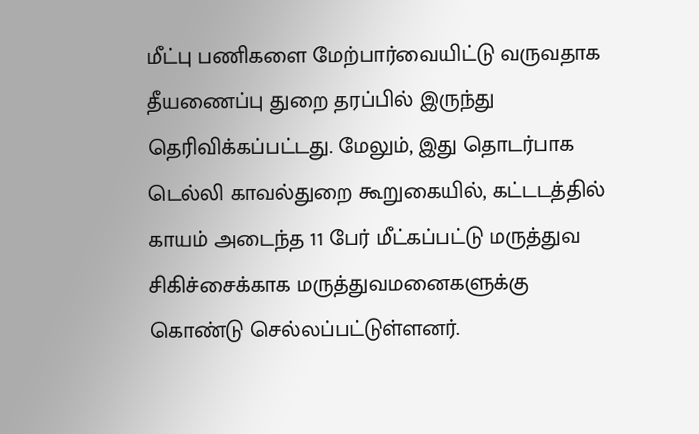மீட்பு பணிகளை மேற்பார்வையிட்டு வருவதாக தீயணைப்பு துறை தரப்பில் இருந்து தெரிவிக்கப்பட்டது. மேலும், இது தொடர்பாக டெல்லி காவல்துறை கூறுகையில், கட்டடத்தில் காயம் அடைந்த 11 பேர் மீட்கப்பட்டு மருத்துவ சிகிச்சைக்காக மருத்துவமனைகளுக்கு கொண்டு செல்லப்பட்டுள்ளனர்.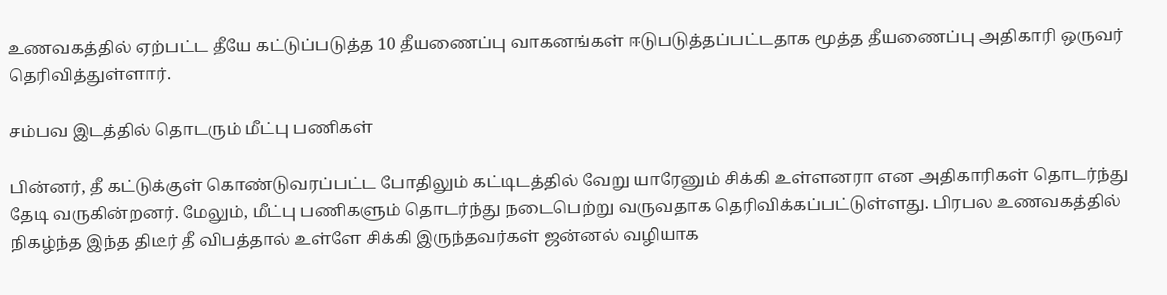உணவகத்தில் ஏற்பட்ட தீயே கட்டுப்படுத்த 10 தீயணைப்பு வாகனங்கள் ஈடுபடுத்தப்பட்டதாக மூத்த தீயணைப்பு அதிகாரி ஒருவர் தெரிவித்துள்ளார்.

சம்பவ இடத்தில் தொடரும் மீட்பு பணிகள்

பின்னர், தீ கட்டுக்குள் கொண்டுவரப்பட்ட போதிலும் கட்டிடத்தில் வேறு யாரேனும் சிக்கி உள்ளனரா என அதிகாரிகள் தொடர்ந்து தேடி வருகின்றனர். மேலும், மீட்பு பணிகளும் தொடர்ந்து நடைபெற்று வருவதாக தெரிவிக்கப்பட்டுள்ளது. பிரபல உணவகத்தில் நிகழ்ந்த இந்த திடீர் தீ விபத்தால் உள்ளே சிக்கி இருந்தவர்கள் ஜன்னல் வழியாக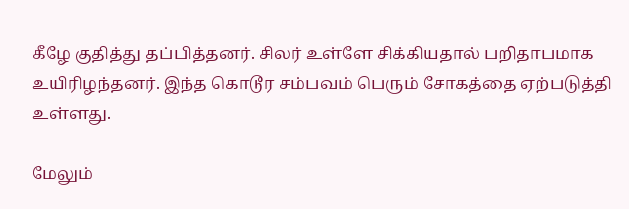கீழே குதித்து தப்பித்தனர். சிலர் உள்ளே சிக்கியதால் பறிதாபமாக உயிரிழந்தனர். இந்த கொடூர சம்பவம் பெரும் சோகத்தை ஏற்படுத்தி உள்ளது.

மேலும்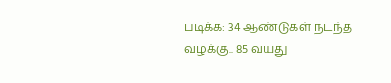படிக்க: 34 ஆண்டுகள் நடந்த வழக்கு.. 85 வயது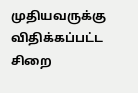முதியவருக்கு விதிக்கப்பட்ட சிறை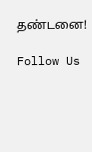தண்டனை!

Follow Us